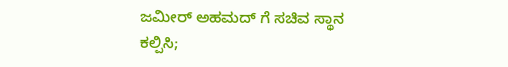ಜಮೀರ್ ಅಹಮದ್ ಗೆ ಸಚಿವ ಸ್ಥಾನ ಕಲ್ಪಿಸಿ;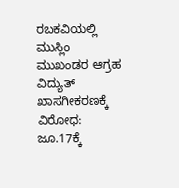ರಬಕವಿಯಲ್ಲಿ ಮುಸ್ಲಿಂ ಮುಖಂಡರ ಆಗ್ರಹ
ವಿದ್ಯುತ್ ಖಾಸಗೀಕರಣಕ್ಕೆ ವಿರೋಧ: ಜೂ.17ಕ್ಕೆ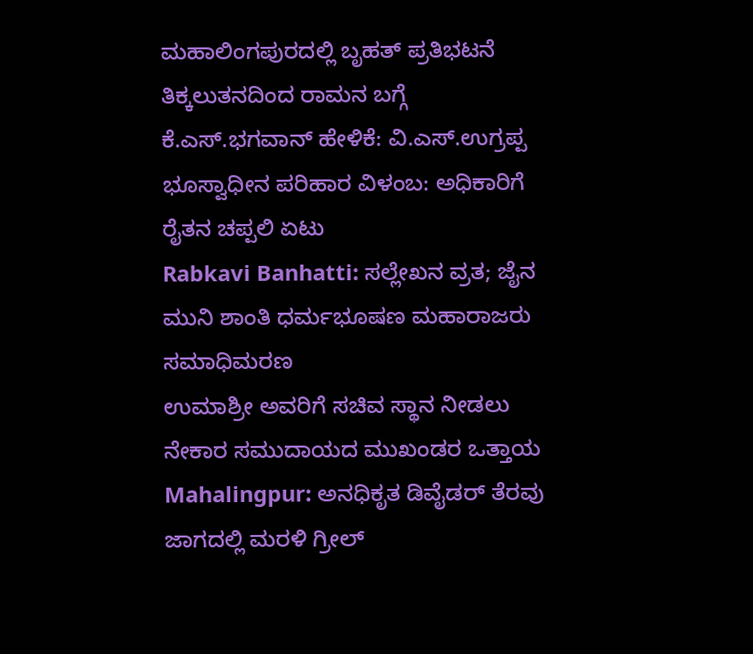ಮಹಾಲಿಂಗಪುರದಲ್ಲಿ ಬೃಹತ್ ಪ್ರತಿಭಟನೆ
ತಿಕ್ಕಲುತನದಿಂದ ರಾಮನ ಬಗ್ಗೆ ಕೆ.ಎಸ್.ಭಗವಾನ್ ಹೇಳಿಕೆ: ವಿ.ಎಸ್.ಉಗ್ರಪ್ಪ
ಭೂಸ್ವಾಧೀನ ಪರಿಹಾರ ವಿಳಂಬ: ಅಧಿಕಾರಿಗೆ ರೈತನ ಚಪ್ಪಲಿ ಏಟು
Rabkavi Banhatti: ಸಲ್ಲೇಖನ ವ್ರತ; ಜೈನ ಮುನಿ ಶಾಂತಿ ಧರ್ಮಭೂಷಣ ಮಹಾರಾಜರು ಸಮಾಧಿಮರಣ
ಉಮಾಶ್ರೀ ಅವರಿಗೆ ಸಚಿವ ಸ್ಥಾನ ನೀಡಲು ನೇಕಾರ ಸಮುದಾಯದ ಮುಖಂಡರ ಒತ್ತಾಯ
Mahalingpur: ಅನಧಿಕೃತ ಡಿವೈಡರ್ ತೆರವು ಜಾಗದಲ್ಲಿ ಮರಳಿ ಗ್ರೀಲ್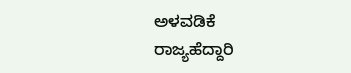ಅಳವಡಿಕೆ
ರಾಜ್ಯಹೆದ್ದಾರಿ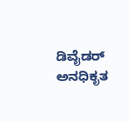ಡಿವೈಡರ್ ಅನಧಿಕೃತ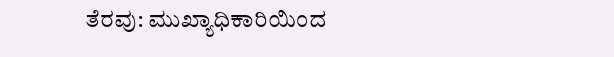ತೆರವು: ಮುಖ್ಯಾಧಿಕಾರಿಯಿಂದ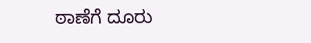ಠಾಣೆಗೆ ದೂರು